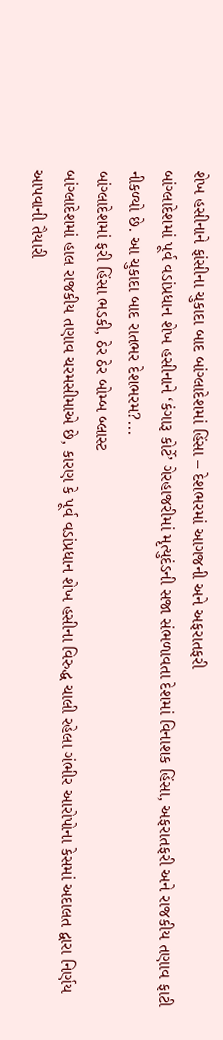શેખ હસીનાને ફાંસીના ચુકાદા બાદ બાંગ્લાદેશમાં હિંસા – દેશભરમાં આગજની અને અફરાતફરી
બાંગ્લાદેશમાં પૂર્વ વડાંપ્રધાન શેખ હસીનાને ‘કંગારૂ કોર્ટે’ ગેરહાજરીમાં મૃત્યુદંડની સજા સંભળાવતા દેશમાં વિનાશક હિંસા, અફરાતફરી અને રાજકીય તણાવ ફાટી નીકળ્યો છે. આ ચુકાદા બાદ રાતભર દેશભરમ?...
બાંગ્લાદેશમાં ફરી હિંસા ભડકી, ઠેર ઠેર બોમ્બ બ્લાસ્ટ
બાંગ્લાદેશમાં હાલ રાજકીય તણાવ ચરમસીમાએ છે, કારણ કે પૂર્વ વડાંપ્રધાન શેખ હસીના વિરુદ્ધ ચાલી રહેલા ગંભીર આરોપોના કેસમાં અદાલત દ્વારા નિર્ણય આપવાની તૈયારી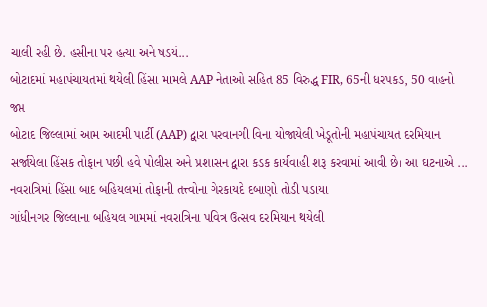ચાલી રહી છે. હસીના પર હત્યા અને ષડયં...
બોટાદમાં મહાપંચાયતમાં થયેલી હિંસા મામલે AAP નેતાઓ સહિત 85 વિરુદ્ધ FIR, 65ની ધરપકડ, 50 વાહનો જપ્ત
બોટાદ જિલ્લામાં આમ આદમી પાર્ટી (AAP) દ્વારા પરવાનગી વિના યોજાયેલી ખેડૂતોની મહાપંચાયત દરમિયાન સર્જાયેલા હિંસક તોફાન પછી હવે પોલીસ અને પ્રશાસન દ્વારા કડક કાર્યવાહી શરૂ કરવામાં આવી છે। આ ઘટનાએ ...
નવરાત્રિમાં હિંસા બાદ બહિયલમાં તોફાની તત્ત્વોના ગેરકાયદે દબાણો તોડી પડાયા
ગાંધીનગર જિલ્લાના બહિયલ ગામમાં નવરાત્રિના પવિત્ર ઉત્સવ દરમિયાન થયેલી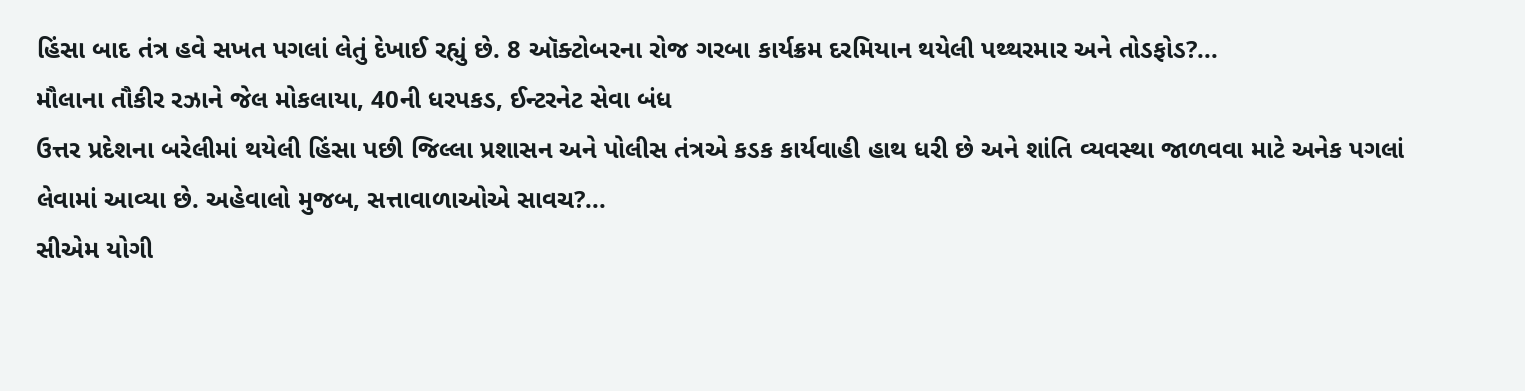હિંસા બાદ તંત્ર હવે સખત પગલાં લેતું દેખાઈ રહ્યું છે. 8 ઑક્ટોબરના રોજ ગરબા કાર્યક્રમ દરમિયાન થયેલી પથ્થરમાર અને તોડફોડ?...
મૌલાના તૌકીર રઝાને જેલ મોકલાયા, 40ની ધરપકડ, ઈન્ટરનેટ સેવા બંધ
ઉત્તર પ્રદેશના બરેલીમાં થયેલી હિંસા પછી જિલ્લા પ્રશાસન અને પોલીસ તંત્રએ કડક કાર્યવાહી હાથ ધરી છે અને શાંતિ વ્યવસ્થા જાળવવા માટે અનેક પગલાં લેવામાં આવ્યા છે. અહેવાલો મુજબ, સત્તાવાળાઓએ સાવચ?...
સીએમ યોગી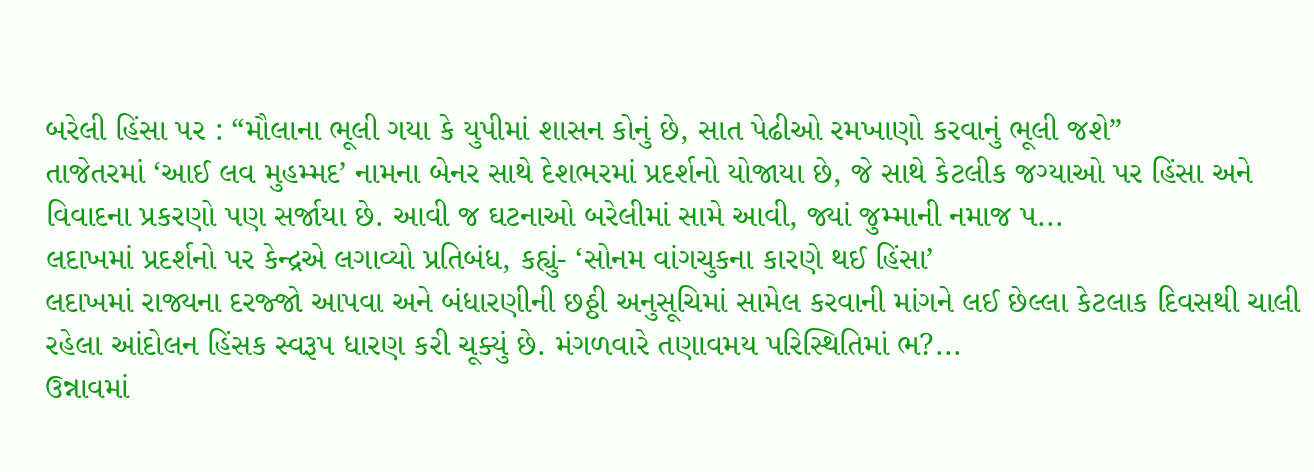બરેલી હિંસા પર : “મૌલાના ભૂલી ગયા કે યુપીમાં શાસન કોનું છે, સાત પેઢીઓ રમખાણો કરવાનું ભૂલી જશે”
તાજેતરમાં ‘આઈ લવ મુહમ્મદ’ નામના બેનર સાથે દેશભરમાં પ્રદર્શનો યોજાયા છે, જે સાથે કેટલીક જગ્યાઓ પર હિંસા અને વિવાદના પ્રકરણો પણ સર્જાયા છે. આવી જ ઘટનાઓ બરેલીમાં સામે આવી, જ્યાં જુમ્માની નમાજ પ...
લદાખમાં પ્રદર્શનો પર કેન્દ્રએ લગાવ્યો પ્રતિબંધ, કહ્યું- ‘સોનમ વાંગચુકના કારણે થઈ હિંસા’
લદાખમાં રાજ્યના દરજ્જો આપવા અને બંધારણીની છઠ્ઠી અનુસૂચિમાં સામેલ કરવાની માંગને લઈ છેલ્લા કેટલાક દિવસથી ચાલી રહેલા આંદોલન હિંસક સ્વરૂપ ધારણ કરી ચૂક્યું છે. મંગળવારે તણાવમય પરિસ્થિતિમાં ભ?...
ઉન્નાવમાં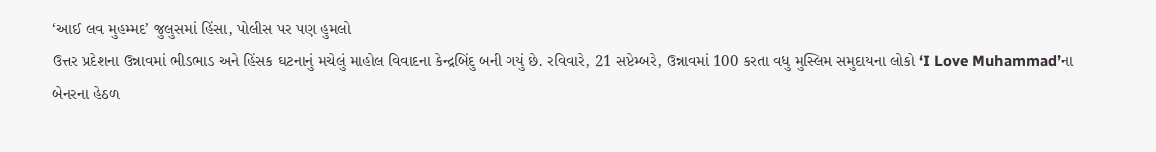‘આઈ લવ મુહમ્મદ’ જુલુસમાં હિંસા, પોલીસ પર પણ હુમલો
ઉત્તર પ્રદેશના ઉન્નાવમાં ભીડભાડ અને હિંસક ઘટનાનું મચેલું માહોલ વિવાદના કેન્દ્રબિંદુ બની ગયું છે. રવિવારે, 21 સપ્ટેમ્બરે, ઉન્નાવમાં 100 કરતા વધુ મુસ્લિમ સમુદાયના લોકો ‘I Love Muhammad’ના બેનરના હેઠળ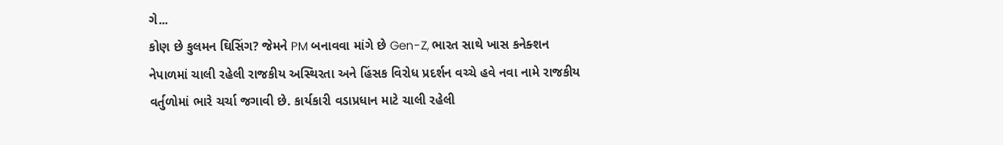ગે...
કોણ છે કુલમન ઘિસિંગ? જેમને PM બનાવવા માંગે છે Gen-Z, ભારત સાથે ખાસ કનેક્શન
નેપાળમાં ચાલી રહેલી રાજકીય અસ્થિરતા અને હિંસક વિરોધ પ્રદર્શન વચ્ચે હવે નવા નામે રાજકીય વર્તુળોમાં ભારે ચર્ચા જગાવી છે. કાર્યકારી વડાપ્રધાન માટે ચાલી રહેલી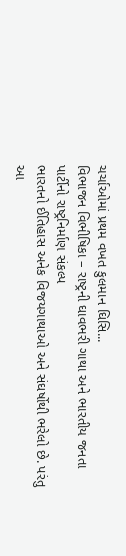ચર્ચાઓમાં પ્રથમ વખત કુલમાન ઘિસિ...
વિભાજન વિભીષિકા – રાષ્ટ્રની ઘાવભરી ગાથા અને ભારતીય જનતા પાર્ટીનો રાષ્ટ્રનિર્માણ સંકલ્પ
ભારતનો ઈતિહાસ અનેક વિજયગાથાઓ અને સંઘર્ષોથી ભરેલો છે. પરંતુ આ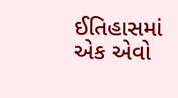ઈતિહાસમાં એક એવો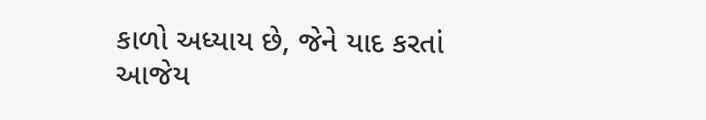કાળો અધ્યાય છે, જેને યાદ કરતાં આજેય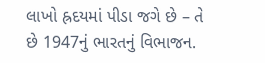લાખો હ્રદયમાં પીડા જગે છે – તે છે 1947નું ભારતનું વિભાજન.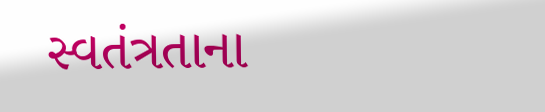સ્વતંત્રતાના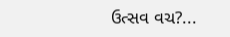ઉત્સવ વચ?...